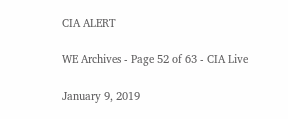CIA ALERT

WE Archives - Page 52 of 63 - CIA Live

January 9, 2019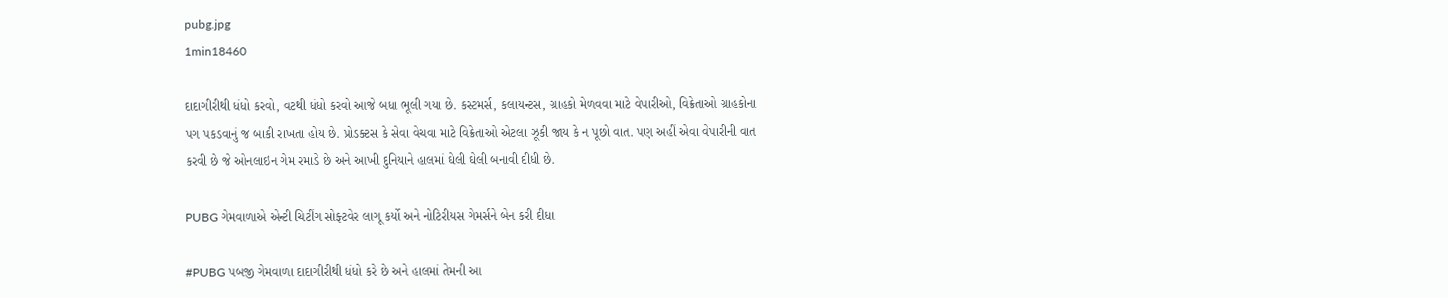pubg.jpg
1min18460

દાદાગીરીથી ધંધો કરવો, વટથી ધંધો કરવો આજે બધા ભૂલી ગયા છે. કસ્ટમર્સ, કલાયન્ટસ, ગ્રાહકો મેળવવા માટે વેપારીઓ, વિક્રેતાઓ ગ્રાહકોના પગ પકડવાનું જ બાકી રાખતા હોય છે. પ્રોડક્ટસ કે સેવા વેચવા માટે વિક્રેતાઓ એટલા ઝૂકી જાય કે ન પૂછો વાત. પણ અહીં એવા વેપારીની વાત કરવી છે જે ઓનલાઇન ગેમ રમાડે છે અને આખી દુનિયાને હાલમાં ઘેલી ઘેલી બનાવી દીધી છે.

PUBG ગેમવાળાએ એન્ટી ચિટીંગ સોફ્ટવેર લાગૂ કર્યો અને નોટિરીયસ ગેમર્સને બેન કરી દીધા

#PUBG પબજી ગેમવાળા દાદાગીરીથી ધંધો કરે છે અને હાલમાં તેમની આ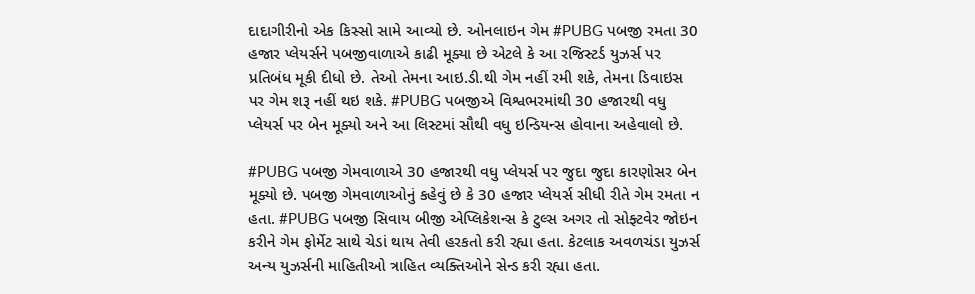દાદાગીરીનો એક કિસ્સો સામે આવ્યો છે. ઓનલાઇન ગેમ #PUBG પબજી રમતા 30 હજાર પ્લેયર્સને પબજીવાળાએ કાઢી મૂક્યા છે એટલે કે આ રજિસ્ટર્ડ યુઝર્સ પર પ્રતિબંધ મૂકી દીધો છે. તેઓ તેમના આઇ.ડી.થી ગેમ નહીં રમી શકે, તેમના ડિવાઇસ પર ગેમ શરૂ નહીં થઇ શકે. #PUBG પબજીએ વિશ્વભરમાંથી 30 હજારથી વધુ પ્લેયર્સ પર બેન મૂક્યો અને આ લિસ્ટમાં સૌથી વધુ ઇન્ડિયન્સ હોવાના અહેવાલો છે.

#PUBG પબજી ગેમવાળાએ 30 હજારથી વધુ પ્લેયર્સ પર જુદા જુદા કારણોસર બેન મૂક્યો છે. પબજી ગેમવાળાઓનું કહેવું છે કે 30 હજાર પ્લેયર્સ સીધી રીતે ગેમ રમતા ન હતા. #PUBG પબજી સિવાય બીજી એપ્લિકેશન્સ કે ટુલ્સ અગર તો સોફ્ટવેર જોઇન કરીને ગેમ ફોર્મેટ સાથે ચેડાં થાય તેવી હરકતો કરી રહ્યા હતા. કેટલાક અવળચંડા યુઝર્સ અન્ય યુઝર્સની માહિતીઓ ત્રાહિત વ્યક્તિઓને સેન્ડ કરી રહ્યા હતા.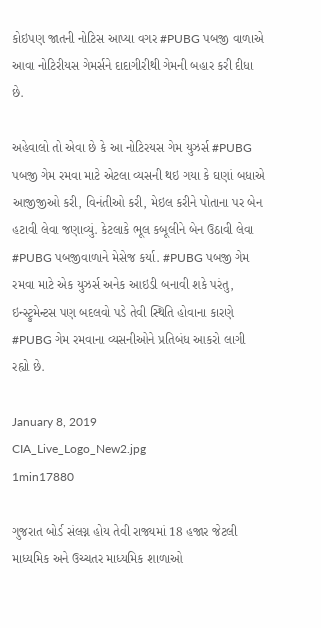કોઇપણ જાતની નોટિસ આપ્યા વગર #PUBG પબજી વાળાએ આવા નોટિરીયસ ગેમર્સને દાદાગીરીથી ગેમની બહાર કરી દીધા છે.

અહેવાલો તો એવા છે કે આ નોટિરયસ ગેમ યુઝર્સ #PUBG પબજી ગેમ રમવા માટે એટલા વ્યસની થઇ ગયા કે ઘણાં બધાએ આજીજીઓ કરી, વિનંતીઓ કરી, મેઇલ કરીને પોતાના પર બેન હટાવી લેવા જણાવ્યું. કેટલાકે ભૂલ કબૂલીને બેન ઉઠાવી લેવા #PUBG પબજીવાળાને મેસેજ કર્યા. #PUBG પબજી ગેમ રમવા માટે એક યુઝર્સ અનેક આઇડી બનાવી શકે પરંતુ, ઇન્સ્ટ્રુમેન્ટસ પણ બદલવો પડે તેવી સ્થિતિ હોવાના કારણે #PUBG ગેમ રમવાના વ્યસનીઓને પ્રતિબંધ આકરો લાગી રહ્યો છે.

January 8, 2019
CIA_Live_Logo_New2.jpg
1min17880

ગુજરાત બોર્ડ સંલગ્ન હોય તેવી રાજ્યમાં 18 હજાર જેટલી માધ્યમિક અને ઉચ્ચતર માધ્યમિક શાળાઓ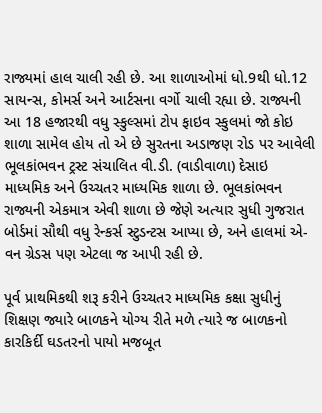રાજ્યમાં હાલ ચાલી રહી છે. આ શાળાઓમાં ધો.9થી ધો.12 સાયન્સ, કોમર્સ અને આર્ટસના વર્ગો ચાલી રહ્યા છે. રાજ્યની આ 18 હજારથી વધુ સ્કુલ્સમાં ટોપ ફાઇવ સ્કુલમાં જો કોઇ શાળા સામેલ હોય તો એ છે સુરતના અડાજણ રોડ પર આવેલી ભૂલકાંભવન ટ્રસ્ટ સંચાલિત વી.ડી. (વાડીવાળા) દેસાઇ માધ્યમિક અને ઉચ્ચતર માધ્યમિક શાળા છે. ભૂલકાંભવન રાજ્યની એકમાત્ર એવી શાળા છે જેણે અત્યાર સુધી ગુજરાત બોર્ડમાં સૌથી વધુ રેન્કર્સ સ્ટુડન્ટસ આપ્યા છે, અને હાલમાં એ-વન ગ્રેડસ પણ એટલા જ આપી રહી છે.

પૂર્વ પ્રાથમિકથી શરૂ કરીને ઉચ્ચતર માધ્યમિક કક્ષા સુધીનું શિક્ષણ જ્યારે બાળકને યોગ્ય રીતે મળે ત્યારે જ બાળકનો કારકિર્દી ઘડતરનો પાયો મજબૂત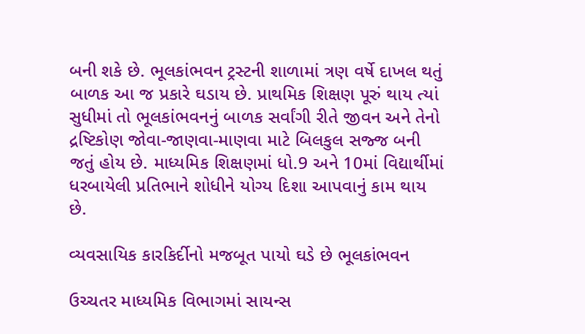બની શકે છે. ભૂલકાંભવન ટ્રસ્ટની શાળામાં ત્રણ વર્ષે દાખલ થતું બાળક આ જ પ્રકારે ઘડાય છે. પ્રાથમિક શિક્ષણ પૂરું થાય ત્યાં સુધીમાં તો ભૂલકાંભવનનું બાળક સર્વાંગી રીતે જીવન અને તેનો દ્રષ્ટિકોણ જોવા-જાણવા-માણવા માટે બિલકુલ સજ્જ બની જતું હોય છે. માધ્યમિક શિક્ષણમાં ધો.9 અને 10માં વિદ્યાર્થીમાં ધરબાયેલી પ્રતિભાને શોધીને યોગ્ય દિશા આપવાનું કામ થાય છે.

વ્યવસાયિક કારકિર્દીનો મજબૂત પાયો ઘડે છે ભૂલકાંભવન

ઉચ્ચતર માધ્યમિક વિભાગમાં સાયન્સ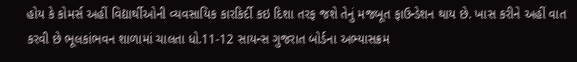હોય કે કોમર્સ અહીં વિદ્યાર્થીઓની વ્યવસાયિક કારકિર્દી કઇ દિશા તરફ જશે તેનું મજબૂત ફાઉન્ડેશન થાય છે. ખાસ કરીને અહીં વાત કરવી છે ભૂલકાંભવન શાળામાં ચાલતા ધો.11-12 સાયન્સ ગુજરાત બોર્ડના અભ્યાસક્રમ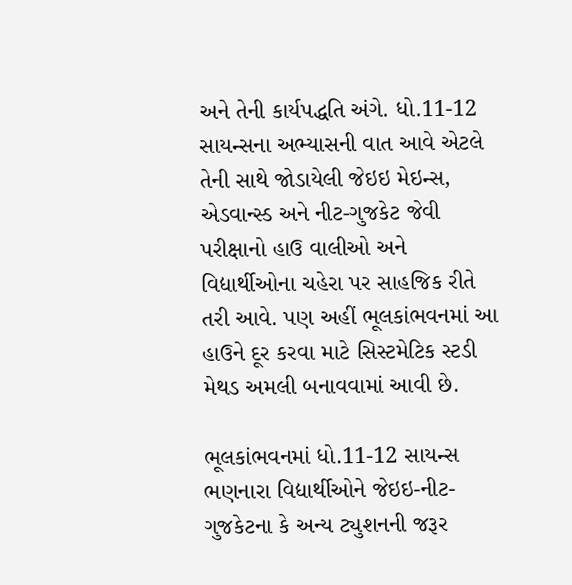અને તેની કાર્યપદ્ધતિ અંગે. ધો.11-12 સાયન્સના અભ્યાસની વાત આવે એટલે તેની સાથે જોડાયેલી જેઇઇ મેઇન્સ, એડવાન્સ્ડ અને નીટ-ગુજકેટ જેવી પરીક્ષાનો હાઉ વાલીઓ અને વિદ્યાર્થીઓના ચહેરા પર સાહજિક રીતે તરી આવે. પણ અહીં ભૂલકાંભવનમાં આ હાઉને દૂર કરવા માટે સિસ્ટમેટિક સ્ટડી મેથડ અમલી બનાવવામાં આવી છે.

ભૂલકાંભવનમાં ધો.11-12 સાયન્સ ભણનારા વિદ્યાર્થીઓને જેઇઇ-નીટ-ગુજકેટના કે અન્ય ટ્યુશનની જરૂર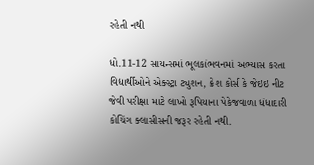રહેતી નથી

ધો.11-12 સાયન્સમાં ભૂલકાંભવનમાં અભ્યાસ કરતા વિદ્યાર્થીઓને એક્સ્ટ્રા ટ્યુશન, ક્રેશ કોર્સ કે જેઇઇ નીટ જેવી પરીક્ષા માટે લાખો રૂપિયાના પેકેજવાળા ધંધાદારી કોચિંગ ક્લાસીસની જરૂર રહેતી નથી.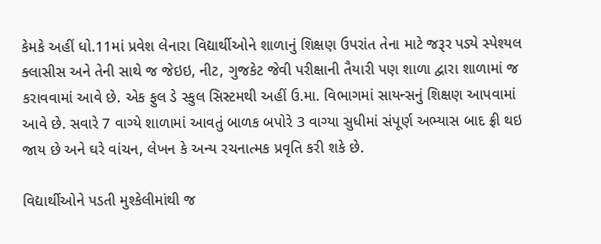કેમકે અહીં ધો.11માં પ્રવેશ લેનારા વિદ્યાર્થીઓને શાળાનું શિક્ષણ ઉપરાંત તેના માટે જરૂર પડ્યે સ્પેશ્યલ ક્લાસીસ અને તેની સાથે જ જેઇઇ, નીટ, ગુજકેટ જેવી પરીક્ષાની તૈયારી પણ શાળા દ્વારા શાળામાં જ કરાવવામાં આવે છે. એક ફુલ ડે સ્કુલ સિસ્ટમથી અહીં ઉ.મા. વિભાગમાં સાયન્સનું શિક્ષણ આપવામાં આવે છે. સવારે 7 વાગ્યે શાળામાં આવતું બાળક બપોરે 3 વાગ્યા સુધીમાં સંપૂર્ણ અભ્યાસ બાદ ફ્રી થઇ જાય છે અને ઘરે વાંચન, લેખન કે અન્ય રચનાત્મક પ્રવૃતિ કરી શકે છે.

વિદ્યાર્થીઓને પડતી મુશ્કેલીમાંથી જ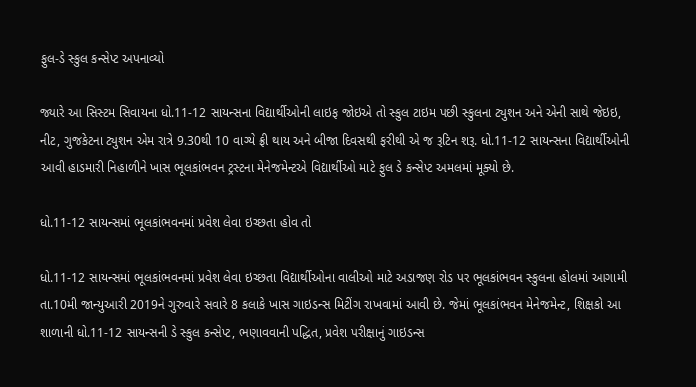ફુલ-ડે સ્કુલ કન્સેપ્ટ અપનાવ્યો

જ્યારે આ સિસ્ટમ સિવાયના ધો.11-12 સાયન્સના વિદ્યાર્થીઓની લાઇફ જોઇએ તો સ્કુલ ટાઇમ પછી સ્કુલના ટ્યુશન અને એની સાથે જેઇઇ, નીટ, ગુજકેટના ટ્યુશન એમ રાત્રે 9.30થી 10 વાગ્યે ફ્રી થાય અને બીજા દિવસથી ફરીથી એ જ રૂટિન શરૂ. ધો.11-12 સાયન્સના વિદ્યાર્થીઓની આવી હાડમારી નિહાળીને ખાસ ભૂલકાંભવન ટ્રસ્ટના મેનેજમેન્ટએ વિદ્યાર્થીઓ માટે ફુલ ડે કન્સેપ્ટ અમલમાં મૂક્યો છે.

ધો.11-12 સાયન્સમાં ભૂલકાંભવનમાં પ્રવેશ લેવા ઇચ્છતા હોવ તો

ધો.11-12 સાયન્સમાં ભૂલકાંભવનમાં પ્રવેશ લેવા ઇચ્છતા વિદ્યાર્થીઓના વાલીઓ માટે અડાજણ રોડ પર ભૂલકાંભવન સ્કુલના હોલમાં આગામી તા.10મી જાન્યુઆરી 2019ને ગુરુવારે સવારે 8 કલાકે ખાસ ગાઇડન્સ મિટીંગ રાખવામાં આવી છે. જેમાં ભૂલકાંભવન મેનેજમેન્ટ, શિક્ષકો આ શાળાની ધો.11-12 સાયન્સની ડે સ્કુલ કન્સેપ્ટ, ભણાવવાની પદ્ધિત, પ્રવેશ પરીક્ષાનું ગાઇડન્સ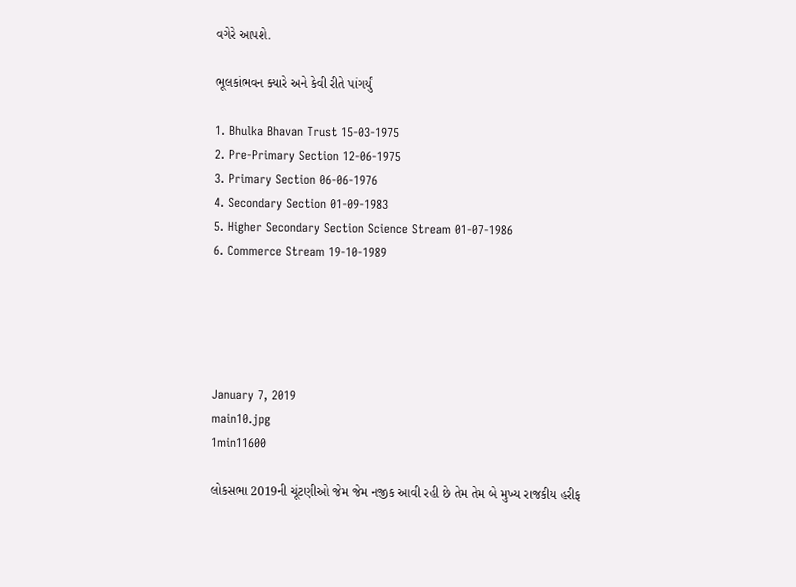વગેરે આપશે.

ભૂલકાંભવન ક્યારે અને કેવી રીતે પાંગર્યું

1. Bhulka Bhavan Trust 15-03-1975
2. Pre-Primary Section 12-06-1975
3. Primary Section 06-06-1976
4. Secondary Section 01-09-1983
5. Higher Secondary Section Science Stream 01-07-1986
6. Commerce Stream 19-10-1989





January 7, 2019
main10.jpg
1min11600

લોકસભા 2019ની ચૂંટણીઓ જેમ જેમ નજીક આવી રહી છે તેમ તેમ બે મુખ્ય રાજકીય હરીફ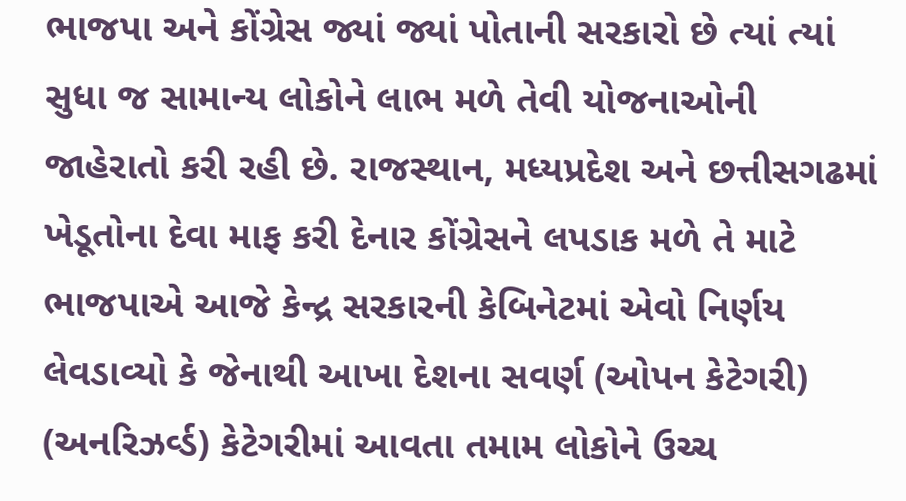ભાજપા અને કોંગ્રેસ જ્યાં જ્યાં પોતાની સરકારો છે ત્યાં ત્યાં સુધા જ સામાન્ય લોકોને લાભ મળે તેવી યોજનાઓની જાહેરાતો કરી રહી છે. રાજસ્થાન, મધ્યપ્રદેશ અને છત્તીસગઢમાં ખેડૂતોના દેવા માફ કરી દેનાર કોંગ્રેસને લપડાક મળે તે માટે ભાજપાએ આજે કેન્દ્ર સરકારની કેબિનેટમાં એવો નિર્ણય લેવડાવ્યો કે જેનાથી આખા દેશના સવર્ણ (ઓપન કેટેગરી) (અનરિઝર્વ્ડ) કેટેગરીમાં આવતા તમામ લોકોને ઉચ્ચ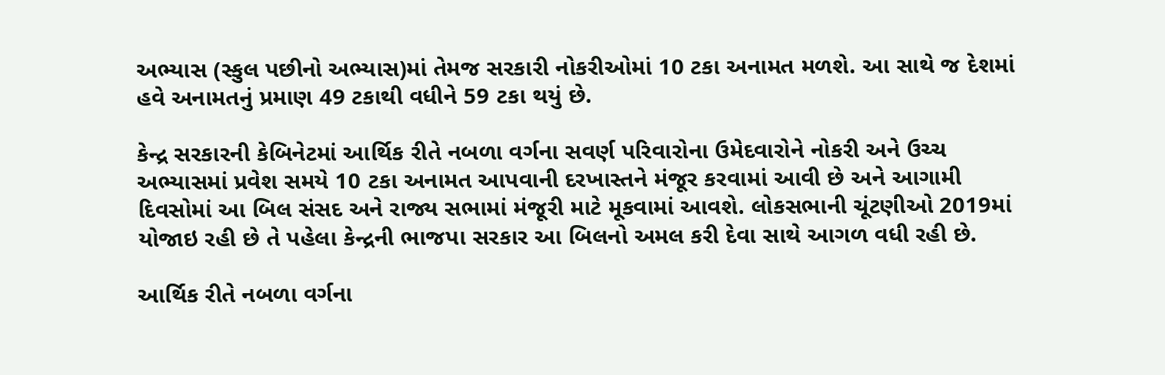અભ્યાસ (સ્કુલ પછીનો અભ્યાસ)માં તેમજ સરકારી નોકરીઓમાં 10 ટકા અનામત મળશે. આ સાથે જ દેશમાં હવે અનામતનું પ્રમાણ 49 ટકાથી વધીને 59 ટકા થયું છે.

કેન્દ્ર સરકારની કેબિનેટમાં આર્થિક રીતે નબળા વર્ગના સવર્ણ પરિવારોના ઉમેદવારોને નોકરી અને ઉચ્ચ અભ્યાસમાં પ્રવેશ સમયે 10 ટકા અનામત આપવાની દરખાસ્તને મંજૂર કરવામાં આવી છે અને આગામી દિવસોમાં આ બિલ સંસદ અને રાજ્ય સભામાં મંજૂરી માટે મૂકવામાં આવશે. લોકસભાની ચૂંટણીઓ 2019માં યોજાઇ રહી છે તે પહેલા કેન્દ્રની ભાજપા સરકાર આ બિલનો અમલ કરી દેવા સાથે આગળ વધી રહી છે.

આર્થિક રીતે નબળા વર્ગના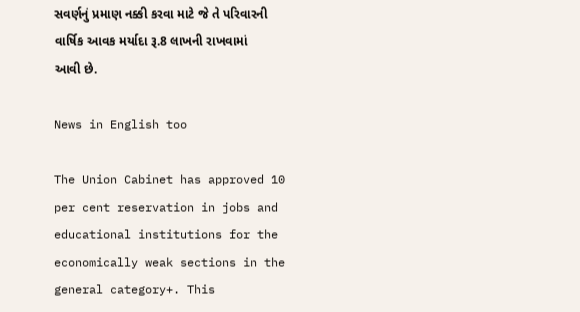સવર્ણનું પ્રમાણ નક્કી કરવા માટે જે તે પરિવારની વાર્ષિક આવક મર્યાદા રૂ.8 લાખની રાખવામાં આવી છે.

News in English too

The Union Cabinet has approved 10 per cent reservation in jobs and educational institutions for the economically weak sections in the general category+. This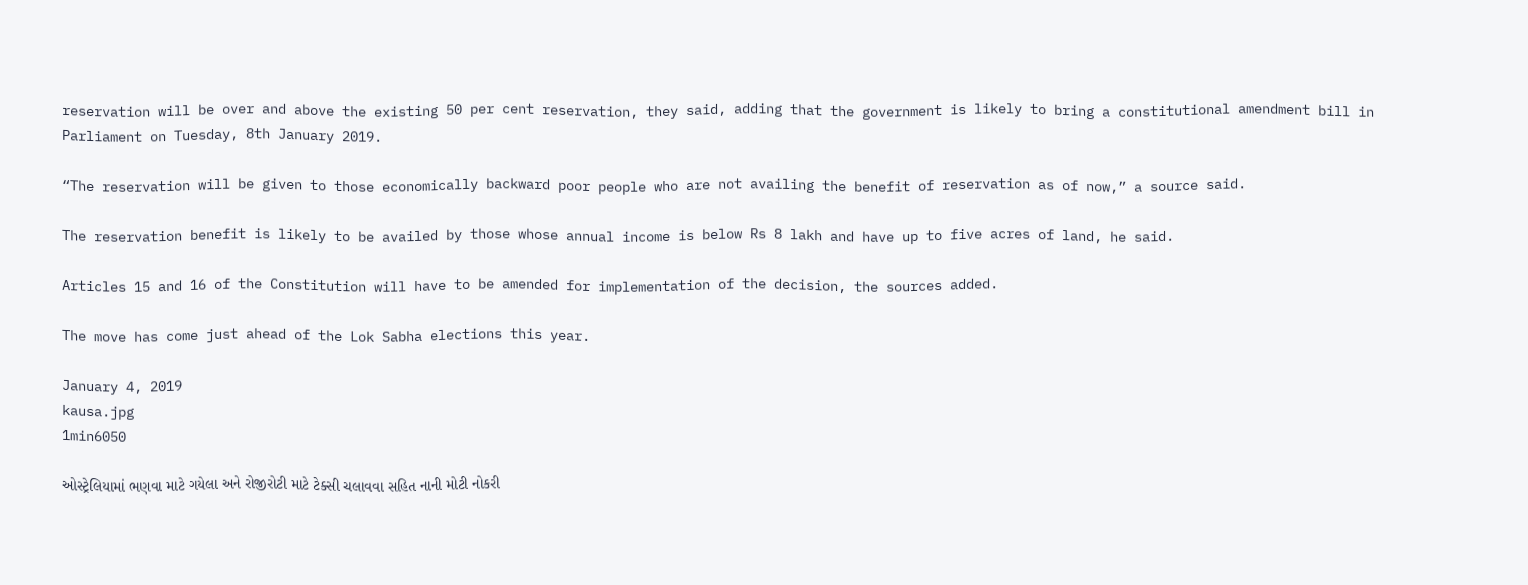reservation will be over and above the existing 50 per cent reservation, they said, adding that the government is likely to bring a constitutional amendment bill in Parliament on Tuesday, 8th January 2019.

“The reservation will be given to those economically backward poor people who are not availing the benefit of reservation as of now,” a source said.

The reservation benefit is likely to be availed by those whose annual income is below Rs 8 lakh and have up to five acres of land, he said.

Articles 15 and 16 of the Constitution will have to be amended for implementation of the decision, the sources added.

The move has come just ahead of the Lok Sabha elections this year.

January 4, 2019
kausa.jpg
1min6050

ઓસ્ટ્રેલિયામાં ભણવા માટે ગયેલા અને રોજીરોટી માટે ટેક્સી ચલાવવા સહિત નાની મોટી નોકરી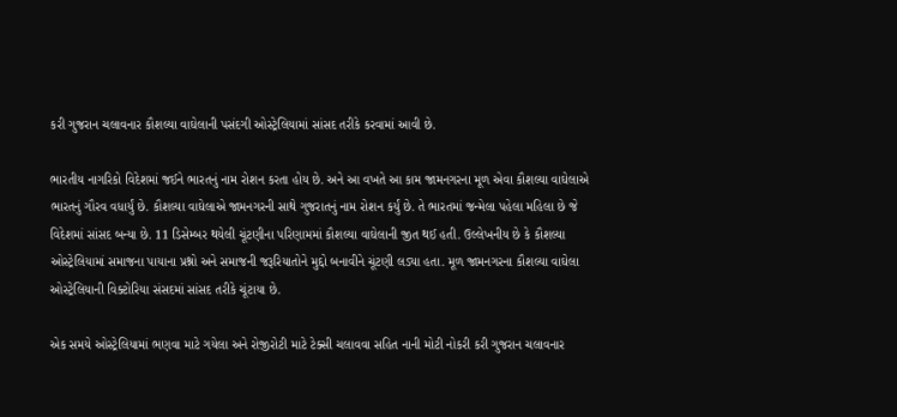કરી ગુજરાન ચલાવનાર કૌશલ્યા વાઘેલાની પસંદગી ઓસ્ટ્રેલિયામાં સાંસદ તરીકે કરવામાં આવી છે.

ભારતીય નાગરિકો વિદેશમાં જઈને ભારતનું નામ રોશન કરતા હોય છે. અને આ વખતે આ કામ જામનગરના મૂળ એવા કૌશલ્યા વાઘેલાએ ભારતનું ગૌરવ વધાર્યું છે. કૌશલ્યા વાઘેલાએ જામનગરની સાથે ગુજરાતનું નામ રોશન કર્યું છે. તે ભારતમાં જન્મેલા પહેલા મહિલા છે જે વિદેશમાં સાંસદ બન્યા છે. 11 ડિસેમ્બર થયેલી ચૂંટણીના પરિણામમાં કૌશલ્યા વાઘેલાની જીત થઈ હતી. ઉલ્લેખનીય છે કે કૌશલ્યા ઓસ્ટ્રેલિયામાં સમાજના પાયાના પ્રશ્નો અને સમાજની જરૂરિયાતોને મુદ્દો બનાવીને ચૂંટણી લડ્યા હતા. મૂળ જામનગરના કૌશલ્યા વાઘેલા ઓસ્ટ્રેલિયાની વિક્ટોરિયા સંસદમાં સાંસદ તરીકે ચૂંટાયા છે.

એક સમયે ઓસ્ટ્રેલિયામાં ભણવા માટે ગયેલા અને રોજીરોટી માટે ટેક્સી ચલાવવા સહિત નાની મોટી નોકરી કરી ગુજરાન ચલાવનાર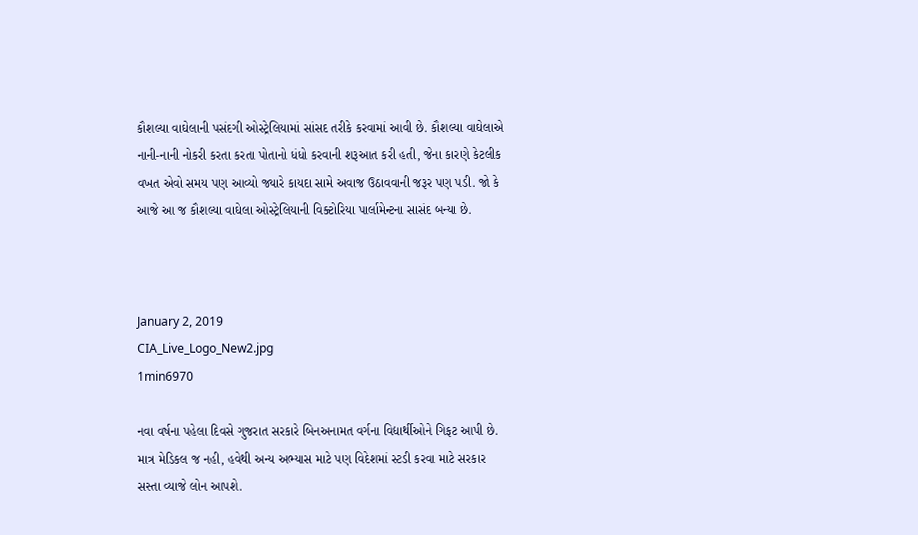કૌશલ્યા વાઘેલાની પસંદગી ઓસ્ટ્રેલિયામાં સાંસદ તરીકે કરવામાં આવી છે. કૌશલ્યા વાઘેલાએ નાની-નાની નોકરી કરતા કરતા પોતાનો ધંધો કરવાની શરૂઆત કરી હતી, જેના કારણે કેટલીક વખત એવો સમય પણ આવ્યો જ્યારે કાયદા સામે અવાજ ઉઠાવવાની જરૂર પણ પડી. જો કે આજે આ જ કૌશલ્યા વાઘેલા ઓસ્ટ્રેલિયાની વિક્ટોરિયા પાર્લામેન્ટના સાસંદ બન્યા છે.



January 2, 2019
CIA_Live_Logo_New2.jpg
1min6970

નવા વર્ષના પહેલા દિવસે ગુજરાત સરકારે બિનઅનામત વર્ગના વિદ્યાર્થીઓને ગિફટ આપી છે. માત્ર મેડિકલ જ નહી, હવેથી અન્ય અભ્યાસ માટે પણ વિદેશમાં સ્ટડી કરવા માટે સરકાર સસ્તા વ્યાજે લોન આપશે.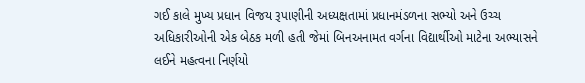ગઈ કાલે મુખ્ય પ્રધાન વિજય રૂપાણીની અધ્યક્ષતામાં પ્રધાનમંડળના સભ્યો અને ઉચ્ચ અધિકારીઓની એક બેઠક મળી હતી જેમાં બિનઅનામત વર્ગના વિદ્યાર્થીઓ માટેના અભ્યાસને લઈને મહત્વના નિર્ણયો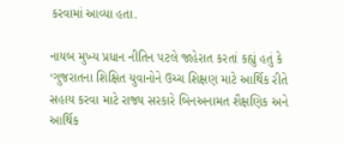કરવામાં આવ્યા હતા.

નાયબ મુખ્ય પ્રધાન નીતિન પટલે જાહેરાત કરતાં કહ્યું હતું કે ‘ગુજરાતના શિક્ષિત યુવાનોને ઉચ્ચ શિક્ષણ માટે આર્થિક રીતે સહાય કરવા માટે રાજ્ય સરકારે બિનઅનામત શૈક્ષણિક અને આર્થિક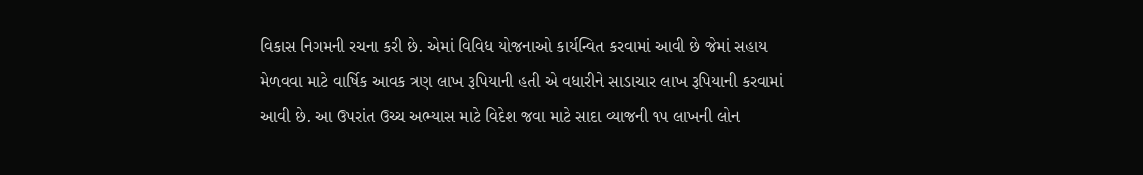વિકાસ નિગમની રચના કરી છે. એમાં વિવિધ યોજનાઓ કાર્યન્વિત કરવામાં આવી છે જેમાં સહાય મેળવવા માટે વાર્ષિક આવક ત્રણ લાખ રૂપિયાની હતી એ વધારીને સાડાચાર લાખ રૂપિયાની કરવામાં આવી છે. આ ઉપરાંત ઉચ્ચ અભ્યાસ માટે વિદેશ જવા માટે સાદા વ્યાજની ૧૫ લાખની લોન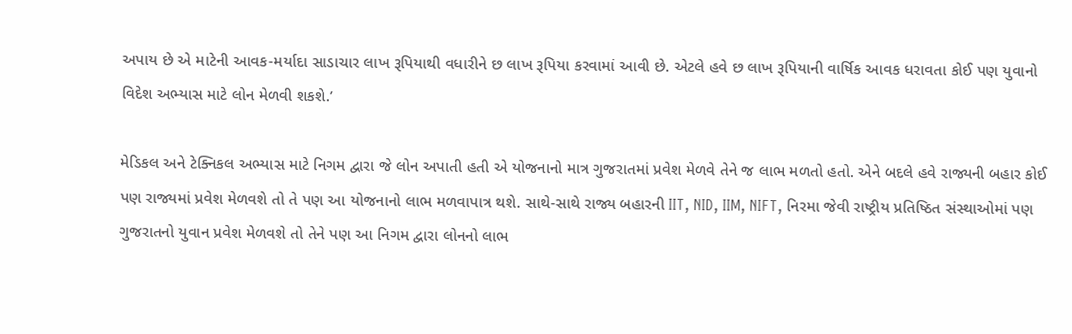અપાય છે એ માટેની આવક-મર્યાદા સાડાચાર લાખ રૂપિયાથી વધારીને છ લાખ રૂપિયા કરવામાં આવી છે. એટલે હવે છ લાખ રૂપિયાની વાર્ષિક આવક ધરાવતા કોઈ પણ યુવાનો વિદેશ અભ્યાસ માટે લોન મેળવી શકશે.’

મેડિકલ અને ટેક્નિકલ અભ્યાસ માટે નિગમ દ્વારા જે લોન અપાતી હતી એ યોજનાનો માત્ર ગુજરાતમાં પ્રવેશ મેળવે તેને જ લાભ મળતો હતો. એને બદલે હવે રાજ્યની બહાર કોઈ પણ રાજ્યમાં પ્રવેશ મેળવશે તો તે પણ આ યોજનાનો લાભ મળવાપાત્ર થશે. સાથે-સાથે રાજ્ય બહારની IIT, NID, IIM, NIFT, નિરમા જેવી રાષ્ટ્રીય પ્રતિષ્ઠિત સંસ્થાઓમાં પણ ગુજરાતનો યુવાન પ્રવેશ મેળવશે તો તેને પણ આ નિગમ દ્વારા લોનનો લાભ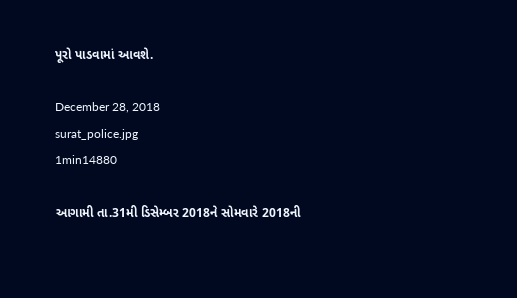પૂરો પાડવામાં આવશે.

December 28, 2018
surat_police.jpg
1min14880

આગામી તા.31મી ડિસેમ્બર 2018ને સોમવારે 2018ની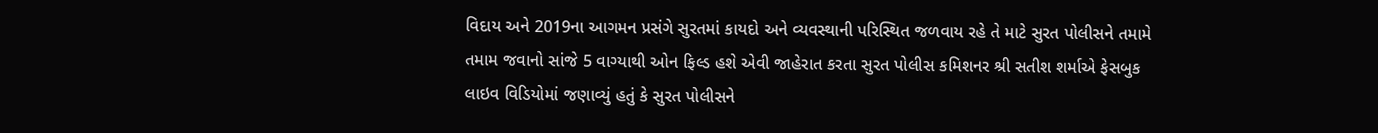વિદાય અને 2019ના આગમન પ્રસંગે સુરતમાં કાયદો અને વ્યવસ્થાની પરિસ્થિત જળવાય રહે તે માટે સુરત પોલીસને તમામે તમામ જવાનો સાંજે 5 વાગ્યાથી ઓન ફિલ્ડ હશે એવી જાહેરાત કરતા સુરત પોલીસ કમિશનર શ્રી સતીશ શર્માએ ફેસબુક લાઇવ વિડિયોમાં જણાવ્યું હતું કે સુરત પોલીસને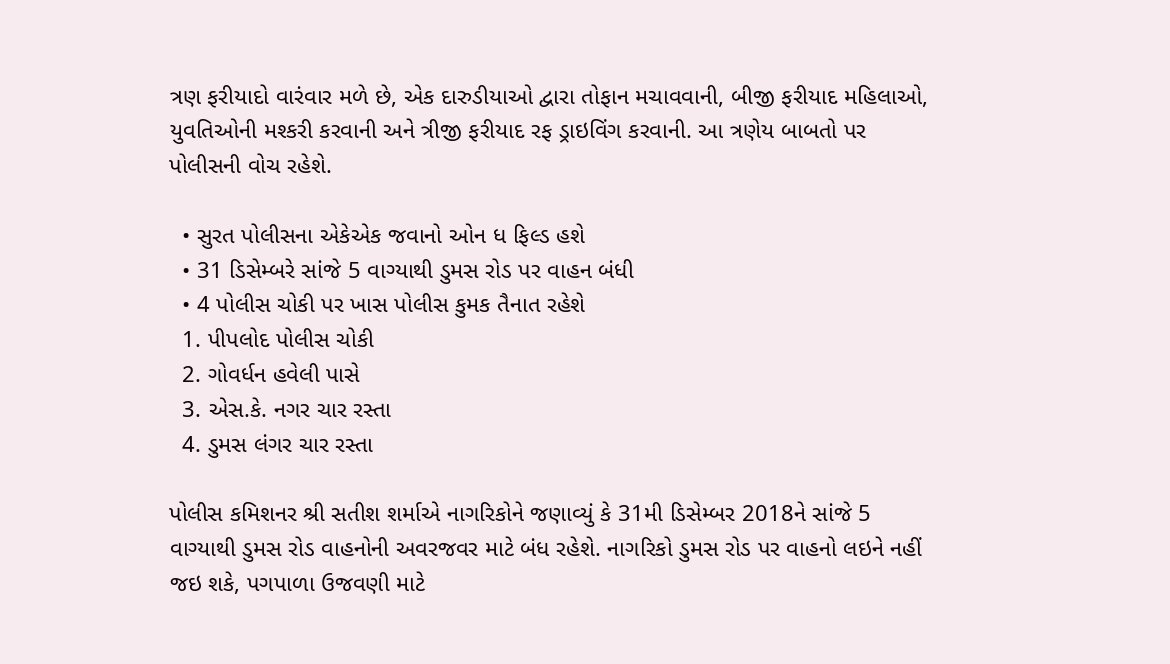ત્રણ ફરીયાદો વારંવાર મળે છે, એક દારુડીયાઓ દ્વારા તોફાન મચાવવાની, બીજી ફરીયાદ મહિલાઓ, યુવતિઓની મશ્કરી કરવાની અને ત્રીજી ફરીયાદ રફ ડ્રાઇવિંગ કરવાની. આ ત્રણેય બાબતો પર પોલીસની વોચ રહેશે.

  • સુરત પોલીસના એકેએક જવાનો ઓન ધ ફિલ્ડ હશે
  • 31 ડિસેમ્બરે સાંજે 5 વાગ્યાથી ડુમસ રોડ પર વાહન બંધી
  • 4 પોલીસ ચોકી પર ખાસ પોલીસ કુમક તૈનાત રહેશે
  1. પીપલોદ પોલીસ ચોકી
  2. ગોવર્ધન હવેલી પાસે
  3. એસ.કે. નગર ચાર રસ્તા
  4. ડુમસ લંગર ચાર રસ્તા

પોલીસ કમિશનર શ્રી સતીશ શર્માએ નાગરિકોને જણાવ્યું કે 31મી ડિસેમ્બર 2018ને સાંજે 5 વાગ્યાથી ડુમસ રોડ વાહનોની અવરજવર માટે બંધ રહેશે. નાગરિકો ડુમસ રોડ પર વાહનો લઇને નહીં જઇ શકે, પગપાળા ઉજવણી માટે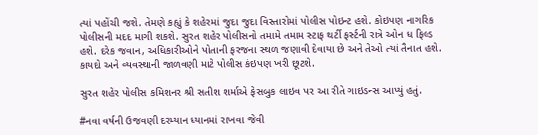ત્યાં પહોંચી જશે. તેમણે કહ્યું કે શહેરમાં જુદા જુદા વિસ્તારોમાં પોલીસ પોઇન્ટ હશે. કોઇપણ નાગરિક પોલીસની મદદ માગી શકશે. સુરત શહેર પોલીસનો તમામે તમામ સ્ટાફ થર્ટી ફર્સ્ટની રાત્રે ઓન ધ ફિલ્ડ હશે. દરેક જવાન, અધિકારીઓને પોતાની ફરજના સ્થળ જણાવી દેવાયા છે અને તેઓ ત્યાં તૈનાત હશે. કાયદો અને વ્યવસ્થાની જાળવણી માટે પોલીસ કંઇપણ ખરી છૂટશે.

સુરત શહેર પોલીસ કમિશનર શ્રી સતીશ શર્માએ ફેસબુક લાઇવ પર આ રીતે ગાઇડન્સ આપ્યું હતું.

#નવા વર્ષની ઉજવણી દરમ્યાન ધ્યાનમાં રાખવા જેવી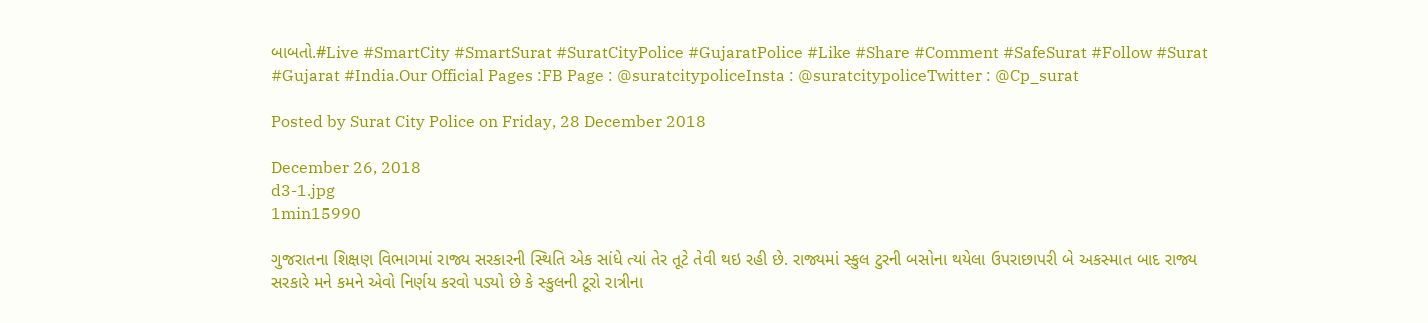બાબતો.#Live #SmartCity #SmartSurat #SuratCityPolice #GujaratPolice #Like #Share #Comment #SafeSurat #Follow #Surat #Gujarat #India.Our Official Pages :FB Page : @suratcitypoliceInsta : @suratcitypoliceTwitter : @Cp_surat

Posted by Surat City Police on Friday, 28 December 2018

December 26, 2018
d3-1.jpg
1min15990

ગુજરાતના શિક્ષણ વિભાગમાં રાજ્ય સરકારની સ્થિતિ એક સાંધે ત્યાં તેર તૂટે તેવી થઇ રહી છે. રાજ્યમાં સ્કુલ ટુરની બસોના થયેલા ઉપરાછાપરી બે અકસ્માત બાદ રાજ્ય સરકારે મને કમને એવો નિર્ણય કરવો પડ્યો છે કે સ્કુલની ટૂરો રાત્રીના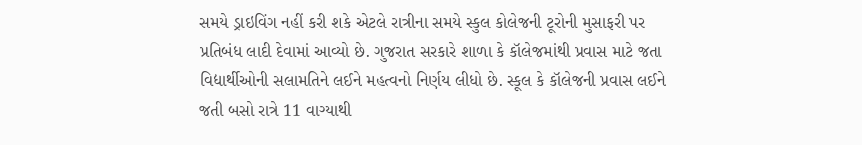સમયે ડ્રાઇવિંગ નહીં કરી શકે એટલે રાત્રીના સમયે સ્કુલ કોલેજની ટૂરોની મુસાફરી પર પ્રતિબંધ લાદી દેવામાં આવ્યો છે. ગુજરાત સરકારે શાળા કે કૉલેજમાંથી પ્રવાસ માટે જતા વિદ્યાર્થીઓની સલામતિને લઈને મહત્વનો નિર્ણય લીધો છે. સ્કૂલ કે કૉલેજની પ્રવાસ લઈને જતી બસો રાત્રે 11 વાગ્યાથી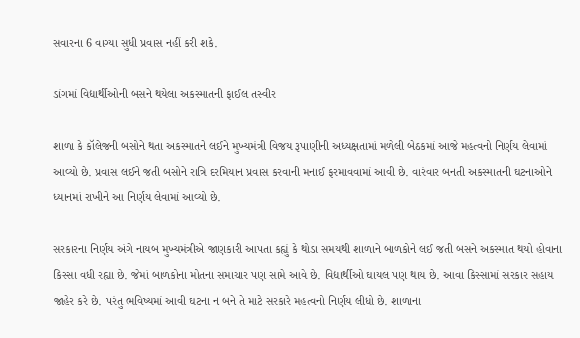સવારના 6 વાગ્યા સુધી પ્રવાસ નહીં કરી શકે.

ડાંગમાં વિદ્યાર્થીઓની બસને થયેલા અકસ્માતની ફાઈલ તસ્વીર

શાળા કે કૉલેજની બસોને થતા અકસ્માતને લઈને મુખ્યમંત્રી વિજય રૂપાણીની અધ્યક્ષતામાં મળેલી બેઠકમાં આજે મહત્વનો નિર્ણય લેવામાં આવ્યો છે. પ્રવાસ લઈને જતી બસોને રાત્રિ દરમિયાન પ્રવાસ કરવાની મનાઈ ફરમાવવામાં આવી છે. વારંવાર બનતી અકસ્માતની ઘટનાઓને ધ્યાનમાં રાખીને આ નિર્ણય લેવામાં આવ્યો છે.

સરકારના નિર્ણય અંગે નાયબ મુખ્યમંત્રીએ જાણકારી આપતા કહ્યું કે થોડા સમયથી શાળાને બાળકોને લઈ જતી બસને અકસ્માત થયો હોવાના કિસ્સા વધી રહ્યા છે. જેમાં બાળકોના મોતના સમાચાર પણ સામે આવે છે. વિદ્યાર્થીઓ ઘાયલ પણ થાય છે. આવા કિસ્સામાં સરકાર સહાય જાહેર કરે છે. પરંતુ ભવિષ્યમાં આવી ઘટના ન બને તે માટે સરકારે મહત્વનો નિર્ણય લીધો છે. શાળાના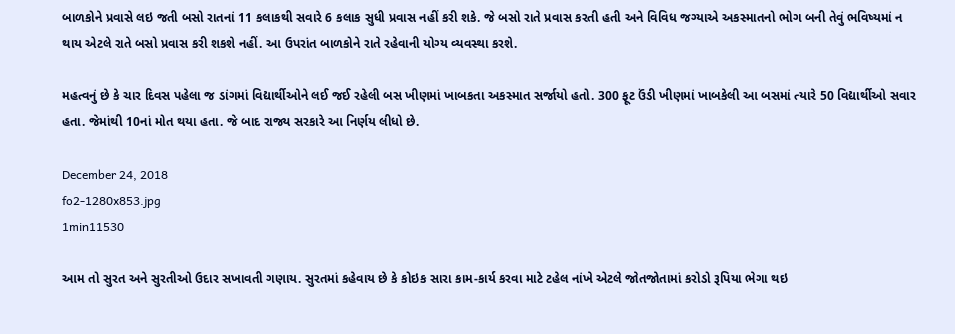બાળકોને પ્રવાસે લઇ જતી બસો રાતનાં 11 કલાકથી સવારે 6 કલાક સુધી પ્રવાસ નહીં કરી શકે. જે બસો રાતે પ્રવાસ કરતી હતી અને વિવિધ જગ્યાએ અકસ્માતનો ભોગ બની તેવું ભવિષ્યમાં ન થાય એટલે રાતે બસો પ્રવાસ કરી શકશે નહીં. આ ઉપરાંત બાળકોને રાતે રહેવાની યોગ્ય વ્યવસ્થા કરશે.

મહત્વનું છે કે ચાર દિવસ પહેલા જ ડાંગમાં વિદ્યાર્થીઓને લઈ જઈ રહેલી બસ ખીણમાં ખાબકતા અકસ્માત સર્જાયો હતો. 300 ફૂટ ઉંડી ખીણમાં ખાબકેલી આ બસમાં ત્યારે 50 વિદ્યાર્થીઓ સવાર હતા. જેમાંથી 10નાં મોત થયા હતા. જે બાદ રાજ્ય સરકારે આ નિર્ણય લીધો છે.

December 24, 2018
fo2-1280x853.jpg
1min11530

આમ તો સુરત અને સુરતીઓ ઉદાર સખાવતી ગણાય. સુરતમાં કહેવાય છે કે કોઇક સારા કામ-કાર્ય કરવા માટે ટહેલ નાંખે એટલે જોતજોતામાં કરોડો રૂપિયા ભેગા થઇ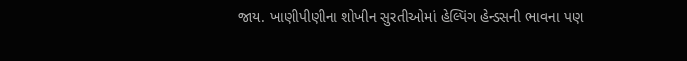જાય. ખાણીપીણીના શોખીન સુરતીઓમાં હેલ્પિંગ હેન્ડસની ભાવના પણ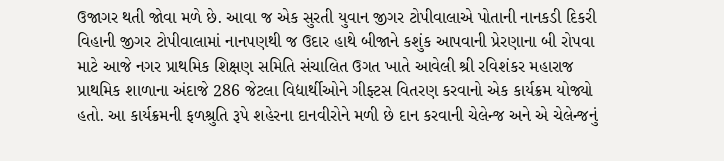ઉજાગર થતી જોવા મળે છે. આવા જ એક સુરતી યુવાન જીગર ટોપીવાલાએ પોતાની નાનકડી દિકરી વિહાની જીગર ટોપીવાલામાં નાનપણથી જ ઉદાર હાથે બીજાને કશુંક આપવાની પ્રેરણાના બી રોપવા માટે આજે નગર પ્રાથમિક શિક્ષણ સમિતિ સંચાલિત ઉગત ખાતે આવેલી શ્રી રવિશંકર મહારાજ પ્રાથમિક શાળાના અંદાજે 286 જેટલા વિદ્યાર્થીઓને ગીફ્ટસ વિતરણ કરવાનો એક કાર્યક્રમ યોજ્યો હતો. આ કાર્યક્રમની ફળશ્રુતિ રૂપે શહેરના દાનવીરોને મળી છે દાન કરવાની ચેલેન્જ અને એ ચેલેન્જનું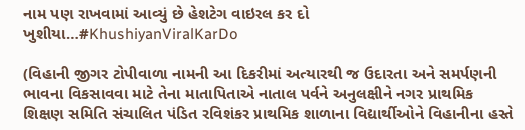નામ પણ રાખવામાં આવ્યું છે હેશટેગ વાઇરલ કર દો ખુશીયા…#KhushiyanViralKarDo

(વિહાની જીગર ટોપીવાળા નામની આ દિકરીમાં અત્યારથી જ ઉદારતા અને સમર્પણની ભાવના વિકસાવવા માટે તેના માતાપિતાએ નાતાલ પર્વને અનુલક્ષીને નગર પ્રાથમિક શિક્ષણ સમિતિ સંચાલિત પંડિત રવિશંકર પ્રાથમિક શાળાના વિદ્યાર્થીઓને વિહાનીના હસ્તે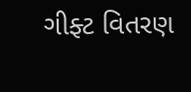ગીફ્ટ વિતરણ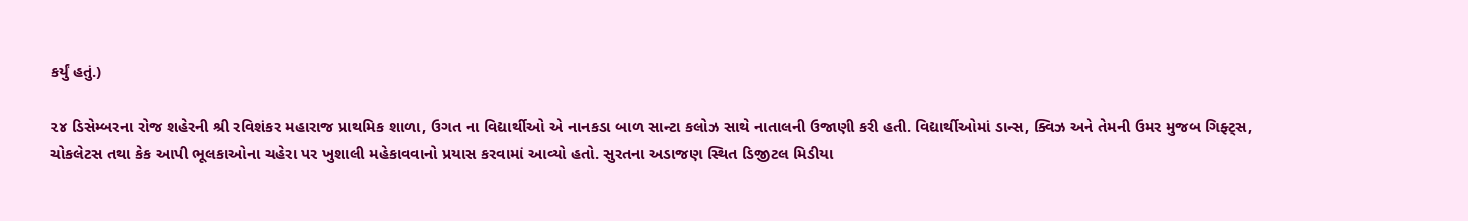કર્યું હતું.)

૨૪ ડિસેમ્બરના રોજ શહેરની શ્રી રવિશંકર મહારાજ પ્રાથમિક શાળા, ઉગત ના વિદ્યાર્થીઓ એ નાનકડા બાળ સાન્ટા કલોઝ સાથે નાતાલની ઉજાણી કરી હતી. વિદ્યાર્થીઓમાં ડાન્સ, ક્વિઝ અને તેમની ઉમર મુજબ ગિફ્ટ્સ, ચોકલેટસ તથા કેક આપી ભૂલકાઓના ચહેરા પર ખુશાલી મહેકાવવાનો પ્રયાસ કરવામાં આવ્યો હતો. સુરતના અડાજણ સ્થિત ડિજીટલ મિડીયા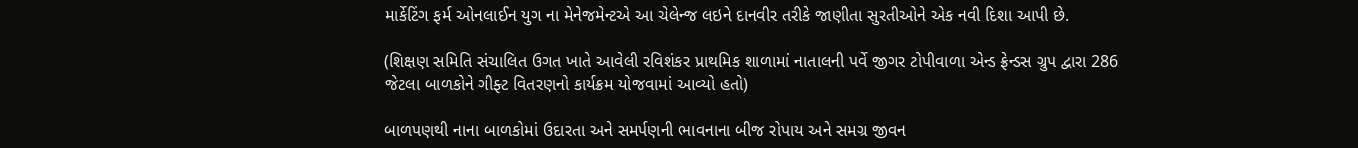માર્કેટિંગ ફર્મ ઓનલાઈન યુગ ના મેનેજમેન્ટએ આ ચેલેન્જ લઇને દાનવીર તરીકે જાણીતા સુરતીઓને એક નવી દિશા આપી છે.

(શિક્ષણ સમિતિ સંચાલિત ઉગત ખાતે આવેલી રવિશંકર પ્રાથમિક શાળામાં નાતાલની પર્વે જીગર ટોપીવાળા એન્ડ ફ્રેન્ડસ ગ્રુપ દ્વારા 286 જેટલા બાળકોને ગીફ્ટ વિતરણનો કાર્યક્રમ યોજવામાં આવ્યો હતો)

બાળપણથી નાના બાળકોમાં ઉદારતા અને સમર્પણની ભાવનાના બીજ રોપાય અને સમગ્ર જીવન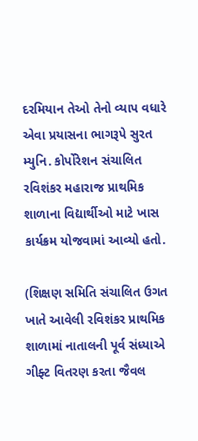દરમિયાન તેઓ તેનો વ્યાપ વધારે એવા પ્રયાસના ભાગરૂપે સુરત મ્યુનિ. કોર્પોરેશન સંચાલિત રવિશંકર મહારાજ પ્રાથમિક શાળાના વિદ્યાર્થીઓ માટે ખાસ કાર્યક્રમ યોજવામાં આવ્યો હતો.

(શિક્ષણ સમિતિ સંચાલિત ઉગત ખાતે આવેલી રવિશંકર પ્રાથમિક શાળામાં નાતાલની પૂર્વ સંધ્યાએ ગીફ્ટ વિતરણ કરતા જૈવલ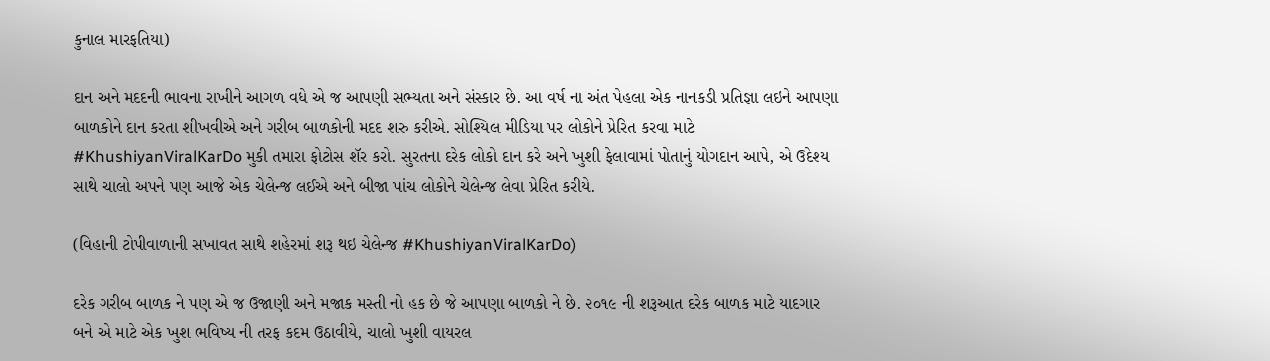કુનાલ મારફતિયા)

દાન અને મદદની ભાવના રાખીને આગળ વધે એ જ આપણી સભ્યતા અને સંસ્કાર છે. આ વર્ષ ના અંત પેહલા એક નાનકડી પ્રતિજ્ઞા લઇને આપણા બાળકોને દાન કરતા શીખવીએ અને ગરીબ બાળકોની મદદ શરુ કરીએ. સોશ્યિલ મીડિયા પર લોકોને પ્રેરિત કરવા માટે #KhushiyanViralKarDo મુકી તમારા ફોટોસ શૅર કરો. સુરતના દરેક લોકો દાન કરે અને ખુશી ફેલાવામાં પોતાનું યોગદાન આપે, એ ઉદેશ્ય સાથે ચાલો અપને પણ આજે એક ચેલેન્જ લઈએ અને બીજા પાંચ લોકોને ચેલેન્જ લેવા પ્રેરિત કરીયે.

(વિહાની ટોપીવાળાની સખાવત સાથે શહેરમાં શરૂ થઇ ચેલેન્જ #KhushiyanViralKarDo)

દરેક ગરીબ બાળક ને પણ એ જ ઉજાણી અને મજાક મસ્તી નો હક છે જે આપણા બાળકો ને છે. ૨૦૧૯ ની શરૂઆત દરેક બાળક માટે યાદગાર બને એ માટે એક ખુશ ભવિષ્ય ની તરફ કદમ ઉઠાવીયે, ચાલો ખુશી વાયરલ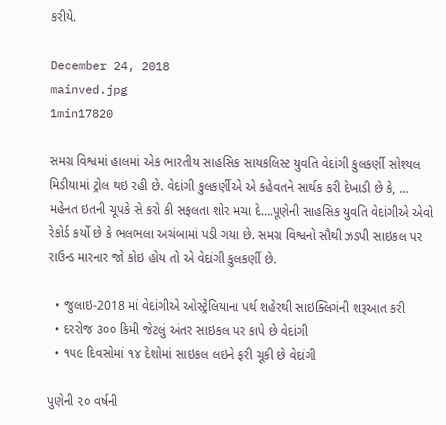કરીયે.

December 24, 2018
mainved.jpg
1min17820

સમગ્ર વિશ્વમાં હાલમાં એક ભારતીય સાહસિક સાયકલિસ્ટ યુવતિ વેદાંગી કુલકર્ણી સોશ્યલ મિડીયામાં ટ્રોલ થઇ રહી છે. વેદાંગી કુલકર્ણીએ એ કહેવતને સાર્થક કરી દેખાડી છે કે, … મહેનત ઇતની ચૂપકે સે કરો કી સફલતા શોર મચા દે….પૂણેની સાહસિક યુવતિ વેદાંગીએ એવો રેકોર્ડ કર્યો છે કે ભલભલા અચંબામાં પડી ગયા છે. સમગ્ર વિશ્વનો સૌથી ઝડપી સાઇકલ પર રાઉન્ડ મારનાર જો કોઇ હોય તો એ વેદાંગી કુલકર્ણી છે.

  • જુલાઇ-2018 માં વેદાંગીએ ઓસ્ટ્રેલિયાના પર્થ શહેરથી સાઇક્લિગંની શરૂઆત કરી
  • દરરોજ ૩૦૦ કિમી જેટલું અંતર સાઇકલ પર કાપે છે વેદાંગી
  • ૧૫૯ દિવસોમાં ૧૪ દેશોમાં સાઇકલ લઇને ફરી ચૂકી છે વેદાંગી

પુણેની ૨૦ વર્ષની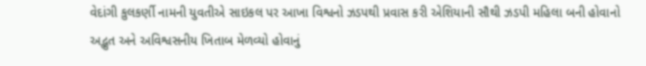વેદાંગી કુલકર્ણી નામની યુવતીએ સાઇકલ પર આખા વિશ્વનો ઝડપથી પ્રવાસ કરી એશિયાની સૌથી ઝડપી મહિલા બની હોવાનો અદ્ભુત અને અવિશ્વસનીય ખિતાબ મેળવ્યો હોવાનું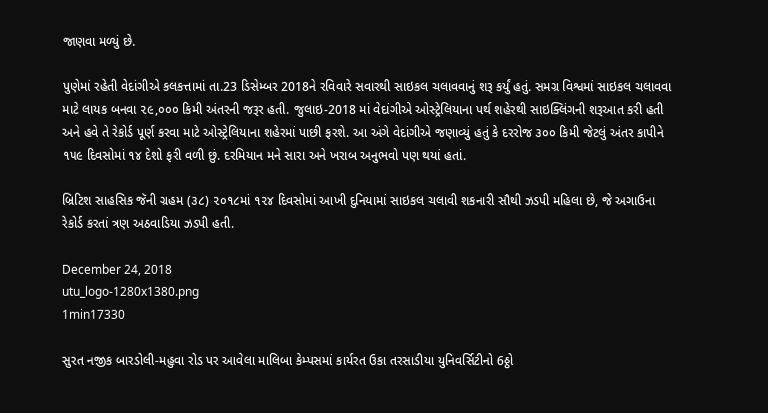જાણવા મળ્યું છે.

પુણેમાં રહેતી વેદાંગીએ કલકત્તામાં તા.23 ડિસેમ્બર 2018ને રવિવારે સવારથી સાઇકલ ચલાવવાનું શરૂ કર્યું હતું. સમગ્ર વિશ્વમાં સાઇકલ ચલાવવા માટે લાયક બનવા ૨૯,૦૦૦ કિમી અંતરની જરૂર હતી. જુલાઇ-2018 માં વેદાંગીએ ઓસ્ટ્રેલિયાના પર્થ શહેરથી સાઇક્લિંગની શરૂઆત કરી હતી અને હવે તે રેકોર્ડ પૂર્ણ કરવા માટે ઓસ્ટ્રેલિયાના શહેરમાં પાછી ફરશે. આ અંગે વેદાંગીએ જણાવ્યું હતું કે દરરોજ ૩૦૦ કિમી જેટલું અંતર કાપીને ૧૫૯ દિવસોમાં ૧૪ દેશો ફરી વળી છું. દરમિયાન મને સારા અને ખરાબ અનુભવો પણ થયાં હતાં.

બ્રિટિશ સાહસિક જૅની ગ્રહમ (૩૮) ૨૦૧૮માં ૧૨૪ દિવસોમાં આખી દુનિયામાં સાઇકલ ચલાવી શકનારી સૌથી ઝડપી મહિલા છે, જે અગાઉના રેકોર્ડ કરતાં ત્રણ અઠવાડિયા ઝડપી હતી.

December 24, 2018
utu_logo-1280x1380.png
1min17330

સુરત નજીક બારડોલી-મહુવા રોડ પર આવેલા માલિબા કેમ્પસમાં કાર્યરત ઉકા તરસાડીયા યુનિવર્સિટીનો 6ઠ્ઠો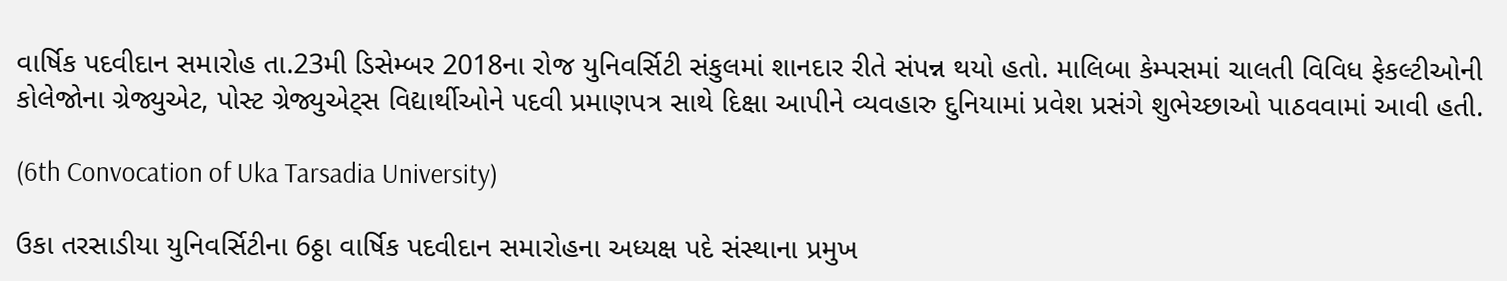વાર્ષિક પદવીદાન સમારોહ તા.23મી ડિસેમ્બર 2018ના રોજ યુનિવર્સિટી સંકુલમાં શાનદાર રીતે સંપન્ન થયો હતો. માલિબા કેમ્પસમાં ચાલતી વિવિધ ફેકલ્ટીઓની કોલેજોના ગ્રેજ્યુએટ, પોસ્ટ ગ્રેજ્યુએટ્સ વિદ્યાર્થીઓને પદવી પ્રમાણપત્ર સાથે દિક્ષા આપીને વ્યવહારુ દુનિયામાં પ્રવેશ પ્રસંગે શુભેચ્છાઓ પાઠવવામાં આવી હતી.

(6th Convocation of Uka Tarsadia University)

ઉકા તરસાડીયા યુનિવર્સિટીના 6ઠ્ઠા વાર્ષિક પદવીદાન સમારોહના અધ્યક્ષ પદે સંસ્થાના પ્રમુખ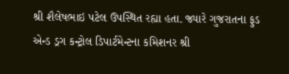શ્રી શૈલેષભાઇ પટેલ ઉપસ્થિત રહ્યા હતા. જ્યારે ગુજરાતના ફુડ એન્ડ ડ્રગ કન્ટ્રોલ ડિપાર્ટમેન્ટના કમિશનર શ્રી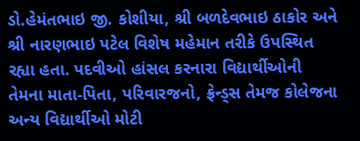ડો.હેમંતભાઇ જી. કોશીયા, શ્રી બળદેવભાઇ ઠાકોર અને શ્રી નારણભાઇ પટેલ વિશેષ મહેમાન તરીકે ઉપસ્થિત રહ્યા હતા. પદવીઓ હાંસલ કરનારા વિદ્યાર્થીઓની તેમના માતા-પિતા, પરિવારજનો, ફ્રેન્ડ્સ તેમજ કોલેજના અન્ય વિદ્યાર્થીઓ મોટી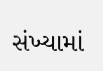સંખ્યામાં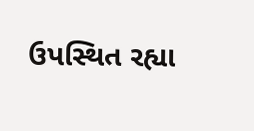ઉપસ્થિત રહ્યા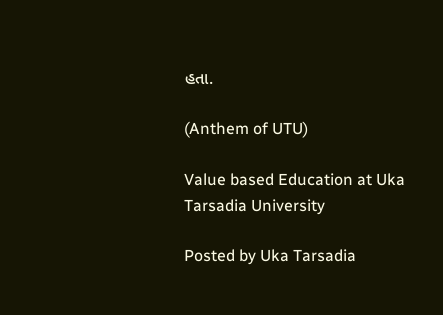હતા.

(Anthem of UTU)

Value based Education at Uka Tarsadia University

Posted by Uka Tarsadia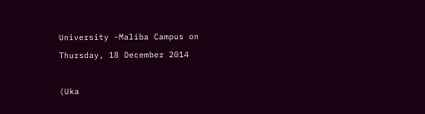University -Maliba Campus on Thursday, 18 December 2014

(Uka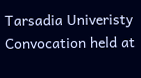Tarsadia Univeristy Convocation held at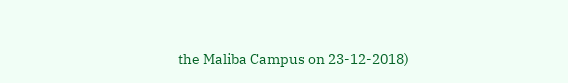the Maliba Campus on 23-12-2018)